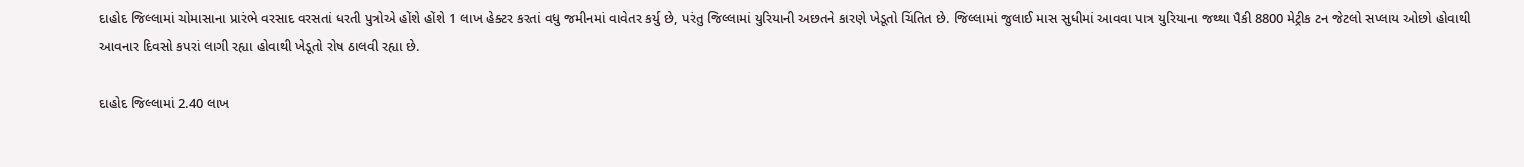દાહોદ જિલ્લામાં ચોમાસાના પ્રારંભે વરસાદ વરસતાં ધરતી પુત્રોએ હોંશે હોંશે 1 લાખ હેક્ટર કરતાં વધુ જમીનમાં વાવેતર કર્યુ છે, પરંતુ જિલ્લામાં યુરિયાની અછતને કારણે ખેડૂતો ચિંતિત છે. જિલ્લામાં જુલાઈ માસ સુધીમાં આવવા પાત્ર યુરિયાના જથ્થા પૈકી 8800 મેટ્રીક ટન જેટલો સપ્લાય ઓછો હોવાથી આવનાર દિવસો કપરાં લાગી રહ્યા હોવાથી ખેડૂતો રોષ ઠાલવી રહ્યા છે.

દાહોદ જિલ્લામાં 2.40 લાખ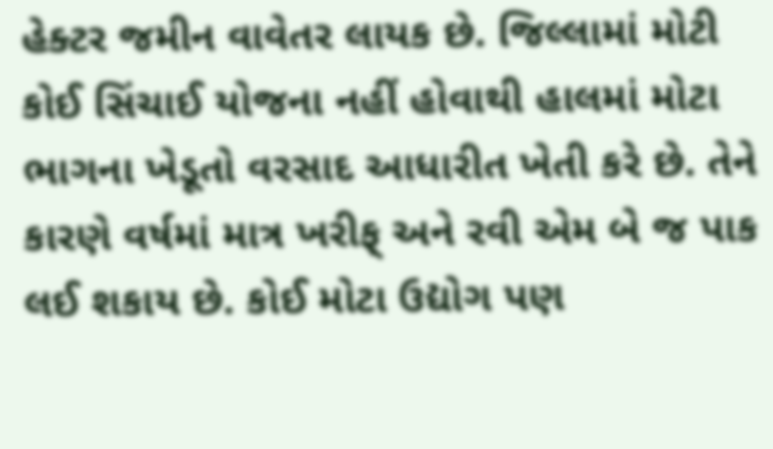હેક્ટર જમીન વાવેતર લાયક છે. જિલ્લામાં મોટી કોઈ સિંચાઈ યોજના નહીં હોવાથી હાલમાં મોટા ભાગના ખેડૂતો વરસાદ આધારીત ખેતી કરે છે. તેને કારણે વર્ષમાં માત્ર ખરીફ્ અને રવી એમ બે જ પાક લઈ શકાય છે. કોઈ મોટા ઉદ્યોગ પણ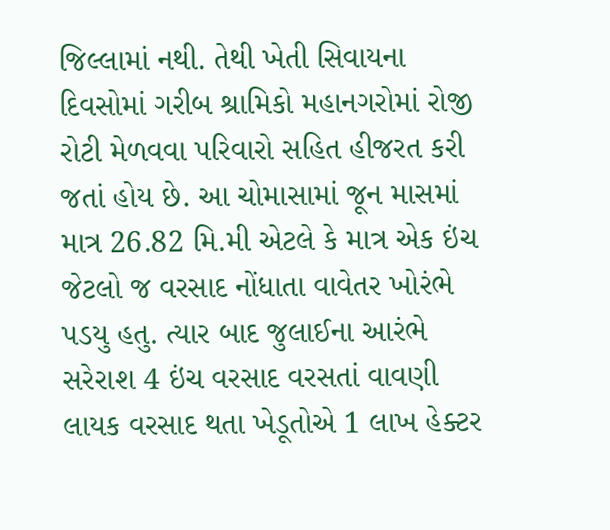જિલ્લામાં નથી. તેથી ખેતી સિવાયના દિવસોમાં ગરીબ શ્રામિકો મહાનગરોમાં રોજી રોટી મેળવવા પરિવારો સહિત હીજરત કરી જતાં હોય છે. આ ચોમાસામાં જૂન માસમાં માત્ર 26.82 મિ.મી એટલે કે માત્ર એક ઇંચ જેટલો જ વરસાદ નોંધાતા વાવેતર ખોરંભે પડયુ હતુ. ત્યાર બાદ જુલાઈના આરંભે સરેરાશ 4 ઇંચ વરસાદ વરસતાં વાવણી લાયક વરસાદ થતા ખેડૂતોએ 1 લાખ હેક્ટર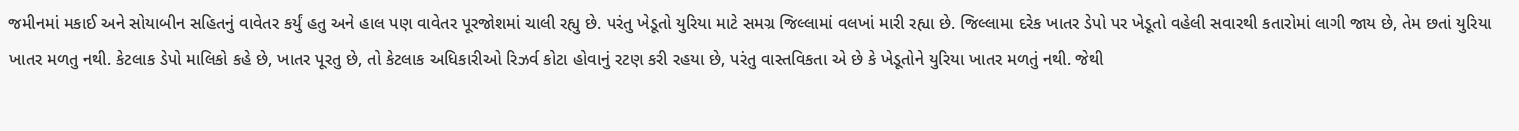જમીનમાં મકાઈ અને સોયાબીન સહિતનું વાવેતર કર્યું હતુ અને હાલ પણ વાવેતર પૂરજોશમાં ચાલી રહ્યુ છે. પરંતુ ખેડૂતો યુરિયા માટે સમગ્ર જિલ્લામાં વલખાં મારી રહ્યા છે. જિલ્લામા દરેક ખાતર ડેપો પર ખેડૂતો વહેલી સવારથી કતારોમાં લાગી જાય છે, તેમ છતાં યુરિયા ખાતર મળતુ નથી. કેટલાક ડેપો માલિકો કહે છે, ખાતર પૂરતુ છે, તો કેટલાક અધિકારીઓ રિઝર્વ કોટા હોવાનું રટણ કરી રહયા છે, પરંતુ વાસ્તવિકતા એ છે કે ખેડૂતોને યુરિયા ખાતર મળતું નથી. જેથી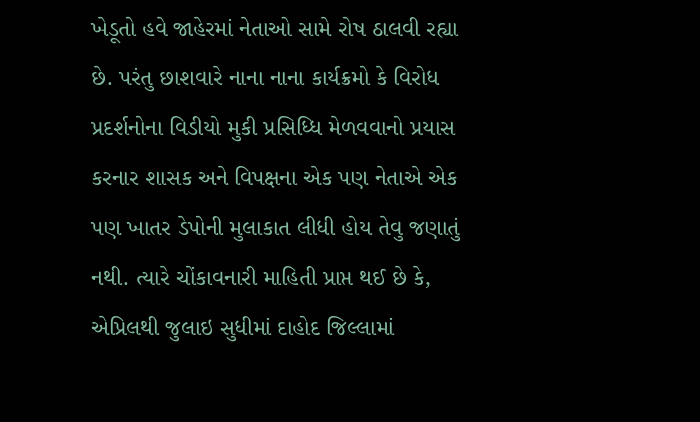ખેડૂતો હવે જાહેરમાં નેતાઓ સામે રોષ ઠાલવી રહ્યા છે. પરંતુ છાશવારે નાના નાના કાર્યક્રમો કે વિરોધ પ્રદર્શનોના વિડીયો મુકી પ્રસિધ્ધિ મેળવવાનો પ્રયાસ કરનાર શાસક અને વિપક્ષના એક પણ નેતાએ એક પણ ખાતર ડેપોની મુલાકાત લીધી હોય તેવુ જણાતું નથી. ત્યારે ચોંકાવનારી માહિતી પ્રાપ્ત થઈ છે કે, એપ્રિલથી જુલાઇ સુધીમાં દાહોદ જિલ્લામાં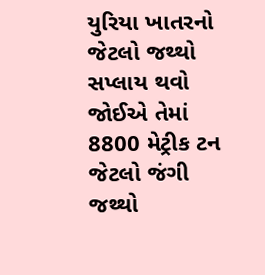યુરિયા ખાતરનો જેટલો જથ્થો સપ્લાય થવો જોઈએ તેમાં 8800 મેટ્રીક ટન જેટલો જંગી જથ્થો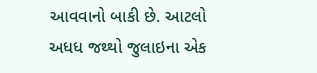આવવાનો બાકી છે. આટલો અધધ જથ્થો જુલાઇના એક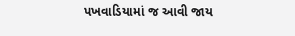પખવાડિયામાં જ આવી જાય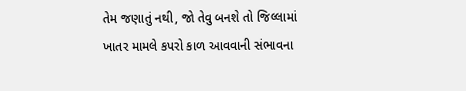તેમ જણાતું નથી, જો તેવુ બનશે તો જિલ્લામાં ખાતર મામલે કપરો કાળ આવવાની સંભાવના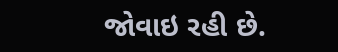જોવાઇ રહી છે.